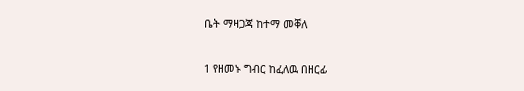ቤት ማዛጋጃ ከተማ መቐለ

1 የዘመኑ ግብር ከፈለዉ በዘርፊ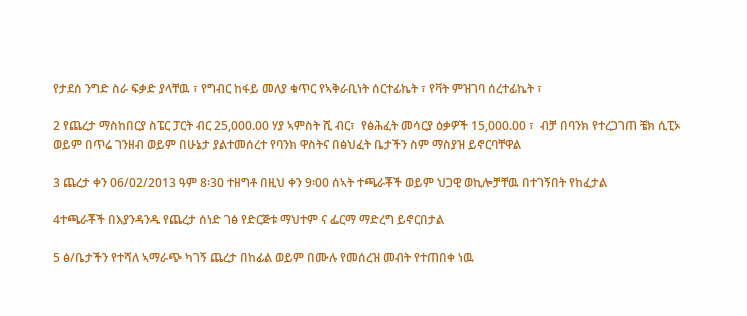የታደሰ ንግድ ስራ ፍቃድ ያላቸዉ ፣ የግብር ከፋይ መለያ ቁጥር የኣቅራቢነት ሰርተፊኬት ፣ የቫት ምዝገባ ሰረተፊኬት ፣

2 የጨረታ ማስከበርያ ስፔር ፓርት ብር 25,000.00 ሃያ ኣምስት ሺ ብር፣  የፅሕፈት መሳርያ ዕቃዎች 15,000.00 ፣  ብቻ በባንክ የተረጋገጠ ቼክ ሲፒኦ ወይም በጥሬ ገንዘብ ወይም በሁኔታ ያልተመሰረተ የባንክ ዋስትና በፅህፈት ቤታችን ስም ማስያዝ ይኖርባቸዋል

3 ጨረታ ቀን 06/02/2013 ዓም 8፡30 ተዘግቶ በዚህ ቀን 9፡00 ሰኣት ተጫራቾች ወይም ህጋዊ ወኪሎቻቸዉ በተገኝበት የከፈታል

4ተጫራቾች በእያንዳንዱ የጨረታ ሰነድ ገፅ የድርጅቱ ማህተም ና ፌርማ ማድረግ ይኖርበታል

5 ፅ/ቤታችን የተሻለ ኣማራጭ ካገኝ ጨረታ በከፊል ወይም በሙሉ የመሰረዝ መብት የተጠበቀ ነዉ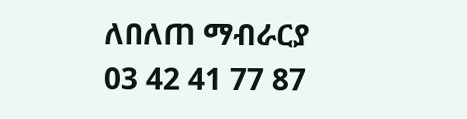ለበለጠ ማብራርያ 03 42 41 77 87